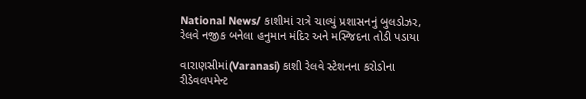National News/ કાશીમાં રાત્રે ચાલ્યું પ્રશાસનનું બુલડોઝર, રેલવે નજીક બનેલા હનુમાન મંદિર અને મસ્જિદના તોડી પડાયા

વારાણસીમાં(Varanasi) કાશી રેલવે સ્ટેશનના કરોડોના રીડેવલપમેન્ટ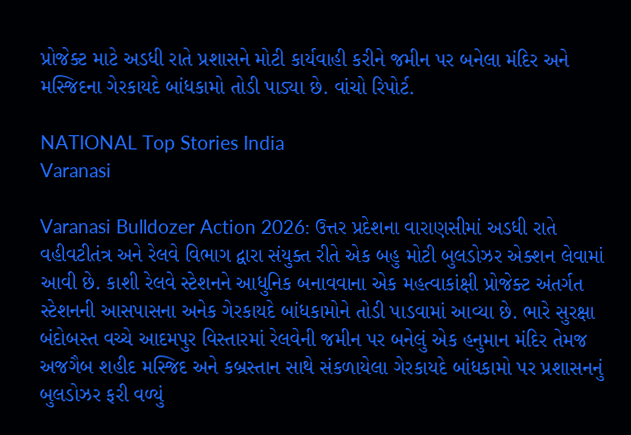પ્રોજેક્ટ માટે અડધી રાતે પ્રશાસને મોટી કાર્યવાહી કરીને જમીન પર બનેલા મંદિર અને મસ્જિદના ગેરકાયદે બાંધકામો તોડી પાડ્યા છે. વાંચો રિપોર્ટ.

NATIONAL Top Stories India
Varanasi

Varanasi Bulldozer Action 2026: ઉત્તર પ્રદેશના વારાણસીમાં અડધી રાતે વહીવટીતંત્ર અને રેલવે વિભાગ દ્વારા સંયુક્ત રીતે એક બહુ મોટી બુલડોઝર એક્શન લેવામાં આવી છે. કાશી રેલવે સ્ટેશનને આધુનિક બનાવવાના એક મહત્વાકાંક્ષી પ્રોજેક્ટ અંતર્ગત સ્ટેશનની આસપાસના અનેક ગેરકાયદે બાંધકામોને તોડી પાડવામાં આવ્યા છે. ભારે સુરક્ષા બંદોબસ્ત વચ્ચે આદમપુર વિસ્તારમાં રેલવેની જમીન પર બનેલું એક હનુમાન મંદિર તેમજ અજગૈબ શહીદ મસ્જિદ અને કબ્રસ્તાન સાથે સંકળાયેલા ગેરકાયદે બાંધકામો પર પ્રશાસનનું બુલડોઝર ફરી વળ્યું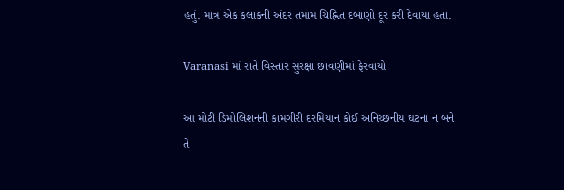હતું. માત્ર એક કલાકની અંદર તમામ ચિહ્નિત દબાણો દૂર કરી દેવાયા હતા.

Varanasi માં રાતે વિસ્તાર સુરક્ષા છાવણીમાં ફેરવાયો

આ મોટી ડિમોલિશનની કામગીરી દરમિયાન કોઈ અનિચ્છનીય ઘટના ન બને તે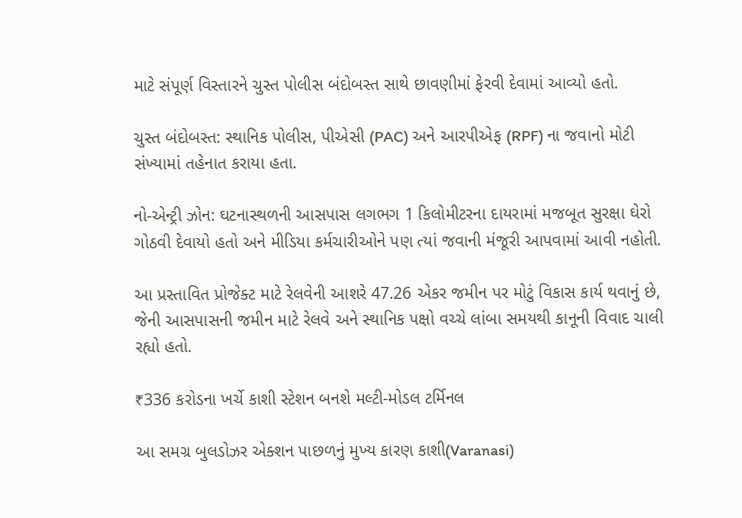માટે સંપૂર્ણ વિસ્તારને ચુસ્ત પોલીસ બંદોબસ્ત સાથે છાવણીમાં ફેરવી દેવામાં આવ્યો હતો.

ચુસ્ત બંદોબસ્ત: સ્થાનિક પોલીસ, પીએસી (PAC) અને આરપીએફ (RPF) ના જવાનો મોટી સંખ્યામાં તહેનાત કરાયા હતા.

નો-એન્ટ્રી ઝોન: ઘટનાસ્થળની આસપાસ લગભગ 1 કિલોમીટરના દાયરામાં મજબૂત સુરક્ષા ઘેરો ગોઠવી દેવાયો હતો અને મીડિયા કર્મચારીઓને પણ ત્યાં જવાની મંજૂરી આપવામાં આવી નહોતી.

આ પ્રસ્તાવિત પ્રોજેક્ટ માટે રેલવેની આશરે 47.26 એકર જમીન પર મોટું વિકાસ કાર્ય થવાનું છે, જેની આસપાસની જમીન માટે રેલવે અને સ્થાનિક પક્ષો વચ્ચે લાંબા સમયથી કાનૂની વિવાદ ચાલી રહ્યો હતો.

₹336 કરોડના ખર્ચે કાશી સ્ટેશન બનશે મલ્ટી-મોડલ ટર્મિનલ

આ સમગ્ર બુલડોઝર એક્શન પાછળનું મુખ્ય કારણ કાશી(Varanasi)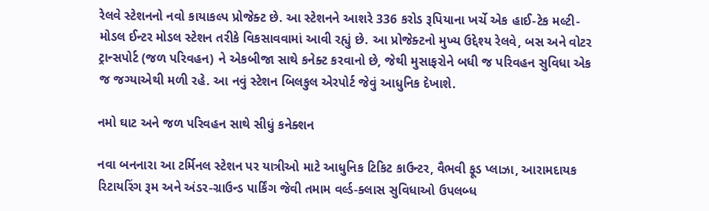રેલવે સ્ટેશનનો નવો કાયાકલ્પ પ્રોજેક્ટ છે. આ સ્ટેશનને આશરે 336 કરોડ રૂપિયાના ખર્ચે એક હાઈ-ટેક મલ્ટી-મોડલ ઈન્ટર મોડલ સ્ટેશન તરીકે વિકસાવવામાં આવી રહ્યું છે. આ પ્રોજેક્ટનો મુખ્ય ઉદ્દેશ્ય રેલવે, બસ અને વોટર ટ્રાન્સપોર્ટ (જળ પરિવહન) ને એકબીજા સાથે કનેક્ટ કરવાનો છે, જેથી મુસાફરોને બધી જ પરિવહન સુવિધા એક જ જગ્યાએથી મળી રહે. આ નવું સ્ટેશન બિલકુલ એરપોર્ટ જેવું આધુનિક દેખાશે.

નમો ઘાટ અને જળ પરિવહન સાથે સીધું કનેક્શન

નવા બનનારા આ ટર્મિનલ સ્ટેશન પર યાત્રીઓ માટે આધુનિક ટિકિટ કાઉન્ટર, વૈભવી ફૂડ પ્લાઝા, આરામદાયક રિટાયરિંગ રૂમ અને અંડર-ગ્રાઉન્ડ પાર્કિંગ જેવી તમામ વર્લ્ડ-ક્લાસ સુવિધાઓ ઉપલબ્ધ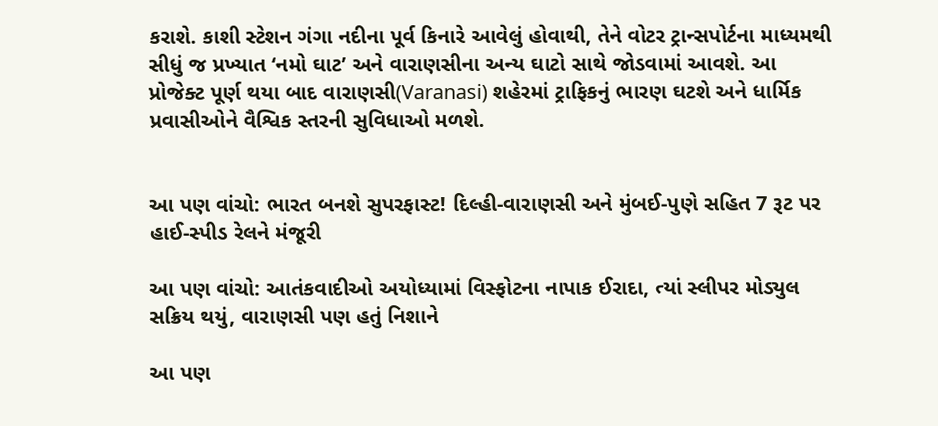કરાશે. કાશી સ્ટેશન ગંગા નદીના પૂર્વ કિનારે આવેલું હોવાથી, તેને વોટર ટ્રાન્સપોર્ટના માધ્યમથી સીધું જ પ્રખ્યાત ‘નમો ઘાટ’ અને વારાણસીના અન્ય ઘાટો સાથે જોડવામાં આવશે. આ પ્રોજેક્ટ પૂર્ણ થયા બાદ વારાણસી(Varanasi) શહેરમાં ટ્રાફિકનું ભારણ ઘટશે અને ધાર્મિક પ્રવાસીઓને વૈશ્વિક સ્તરની સુવિધાઓ મળશે.


આ પણ વાંચો: ભારત બનશે સુપરફાસ્ટ! દિલ્હી-વારાણસી અને મુંબઈ-પુણે સહિત 7 રૂટ પર હાઈ-સ્પીડ રેલને મંજૂરી

આ પણ વાંચો: આતંકવાદીઓ અયોધ્યામાં વિસ્ફોટના નાપાક ઈરાદા, ત્યાં સ્લીપર મોડ્યુલ સક્રિય થયું, વારાણસી પણ હતું નિશાને

આ પણ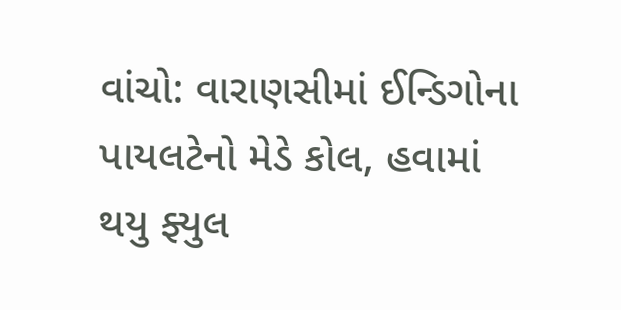વાંચો: વારાણસીમાં ઈન્ડિગોના પાયલટેનો મેડે કોલ, હવામાં થયુ ફ્યુલ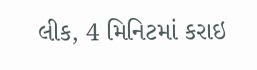લીક, 4 મિનિટમાં કરાઇ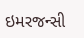ઇમરજન્સી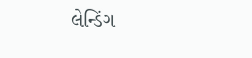લેન્ડિંગ